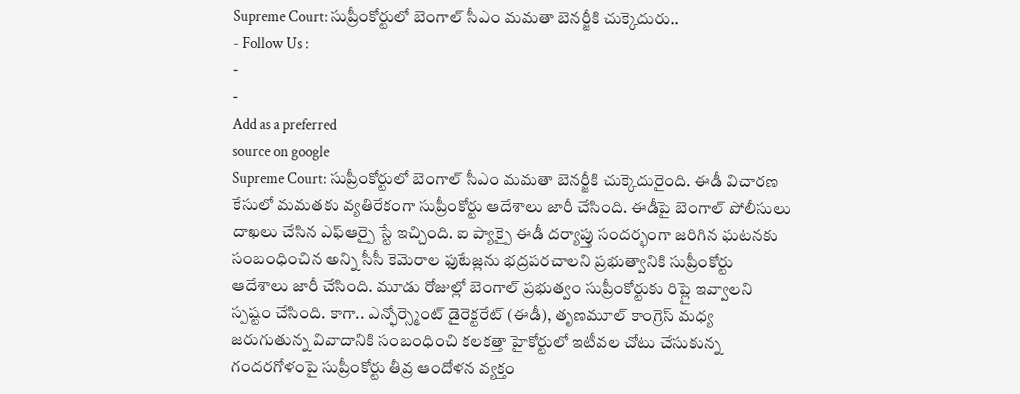Supreme Court: సుప్రీంకోర్టులో బెంగాల్ సీఎం మమతా బెనర్జీకి చుక్కెదురు..
- Follow Us :
-
-
Add as a preferred
source on google
Supreme Court: సుప్రీంకోర్టులో బెంగాల్ సీఎం మమతా బెనర్జీకి చుక్కెదురైంది. ఈడీ విచారణ కేసులో మమతకు వ్యతిరేకంగా సుప్రీంకోర్టు ఆదేశాలు జారీ చేసింది. ఈడీపై బెంగాల్ పోలీసులు దాఖలు చేసిన ఎఫ్ఆర్పై స్టే ఇచ్చింది. ఐ ప్యాక్పై ఈడీ దర్యాప్తు సందర్భంగా జరిగిన ఘటనకు సంబంధించిన అన్ని సీసీ కెమెరాల ఫుటేజ్లను భద్రపరచాలని ప్రభుత్వానికి సుప్రీంకోర్టు ఆదేశాలు జారీ చేసింది. మూడు రోజుల్లో బెంగాల్ ప్రభుత్వం సుప్రీంకోర్టుకు రిప్లై ఇవ్వాలని స్పష్టం చేసింది. కాగా.. ఎన్ఫోర్స్మెంట్ డైరెక్టరేట్ (ఈడీ), తృణమూల్ కాంగ్రెస్ మధ్య జరుగుతున్న వివాదానికి సంబంధించి కలకత్తా హైకోర్టులో ఇటీవల చోటు చేసుకున్న గందరగోళంపై సుప్రీంకోర్టు తీవ్ర ఆందోళన వ్యక్తం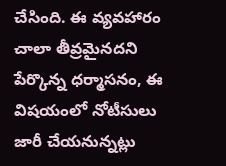చేసింది. ఈ వ్యవహారం చాలా తీవ్రమైనదని పేర్కొన్న ధర్మాసనం, ఈ విషయంలో నోటీసులు జారీ చేయనున్నట్లు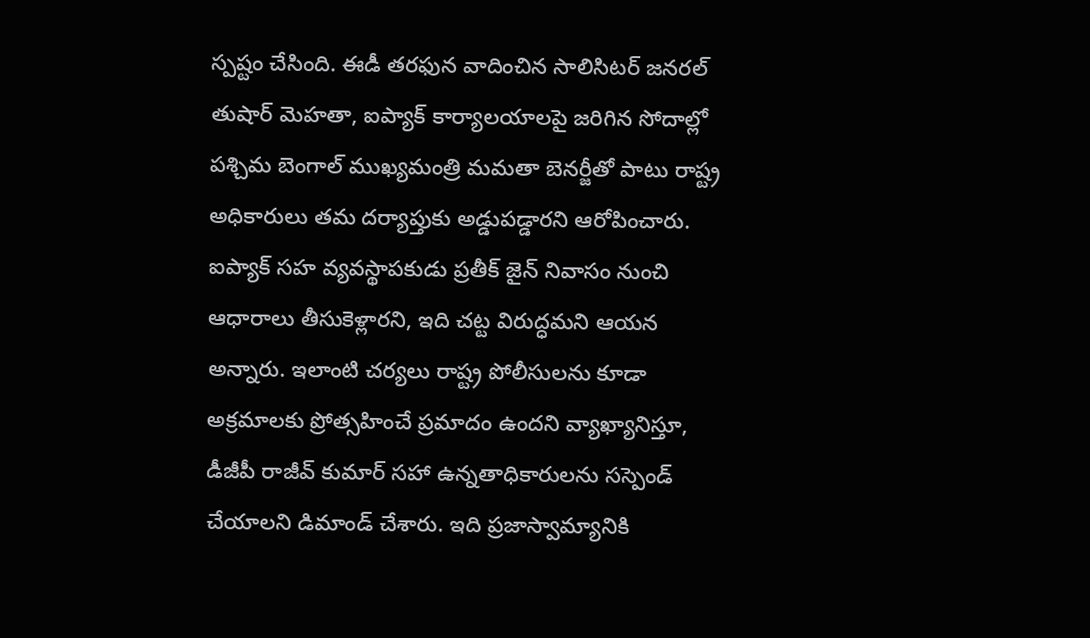స్పష్టం చేసింది. ఈడీ తరఫున వాదించిన సాలిసిటర్ జనరల్ తుషార్ మెహతా, ఐప్యాక్ కార్యాలయాలపై జరిగిన సోదాల్లో పశ్చిమ బెంగాల్ ముఖ్యమంత్రి మమతా బెనర్జీతో పాటు రాష్ట్ర అధికారులు తమ దర్యాప్తుకు అడ్డుపడ్డారని ఆరోపించారు. ఐప్యాక్ సహ వ్యవస్థాపకుడు ప్రతీక్ జైన్ నివాసం నుంచి ఆధారాలు తీసుకెళ్లారని, ఇది చట్ట విరుద్ధమని ఆయన అన్నారు. ఇలాంటి చర్యలు రాష్ట్ర పోలీసులను కూడా అక్రమాలకు ప్రోత్సహించే ప్రమాదం ఉందని వ్యాఖ్యానిస్తూ, డీజీపీ రాజీవ్ కుమార్ సహా ఉన్నతాధికారులను సస్పెండ్ చేయాలని డిమాండ్ చేశారు. ఇది ప్రజాస్వామ్యానికి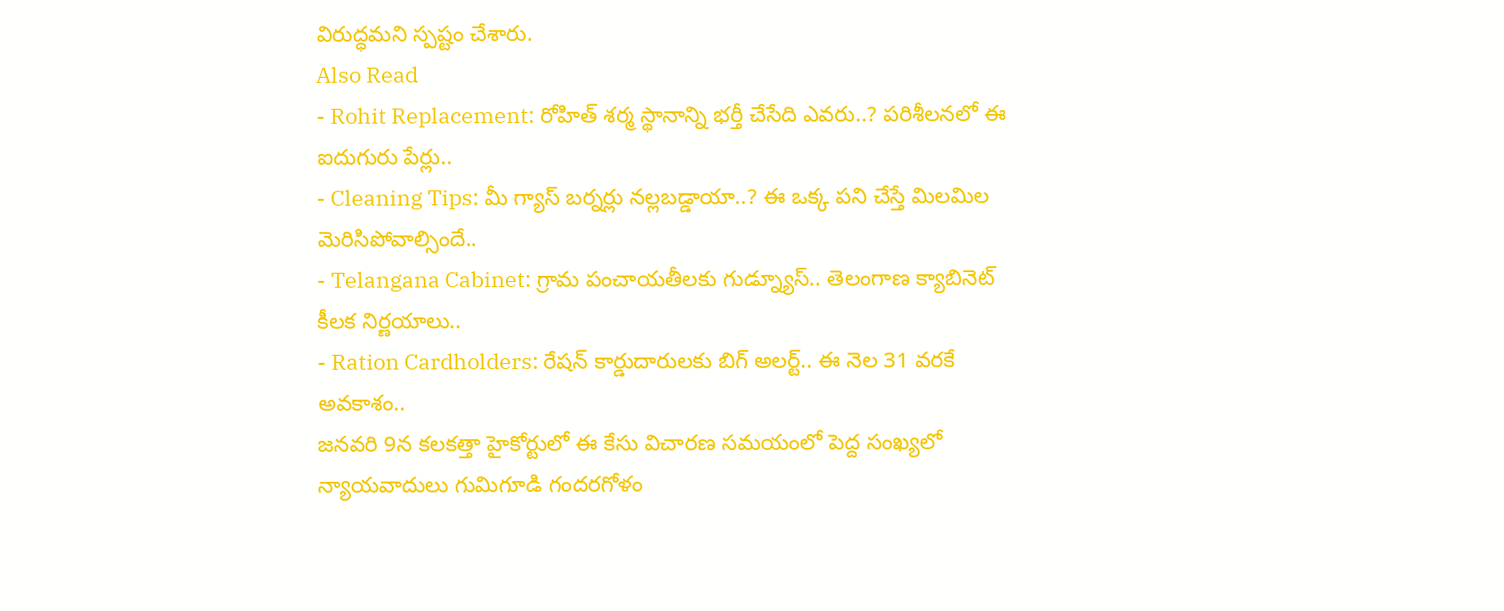విరుద్ధమని స్పష్టం చేశారు.
Also Read
- Rohit Replacement: రోహిత్ శర్మ స్థానాన్ని భర్తీ చేసేది ఎవరు..? పరిశీలనలో ఈ ఐదుగురు పేర్లు..
- Cleaning Tips: మీ గ్యాస్ బర్నర్లు నల్లబడ్డాయా..? ఈ ఒక్క పని చేస్తే మిలమిల మెరిసిపోవాల్సిందే..
- Telangana Cabinet: గ్రామ పంచాయతీలకు గుడ్న్యూస్.. తెలంగాణ క్యాబినెట్ కీలక నిర్ణయాలు..
- Ration Cardholders: రేషన్ కార్డుదారులకు బిగ్ అలర్ట్.. ఈ నెల 31 వరకే అవకాశం..
జనవరి 9న కలకత్తా హైకోర్టులో ఈ కేసు విచారణ సమయంలో పెద్ద సంఖ్యలో న్యాయవాదులు గుమిగూడి గందరగోళం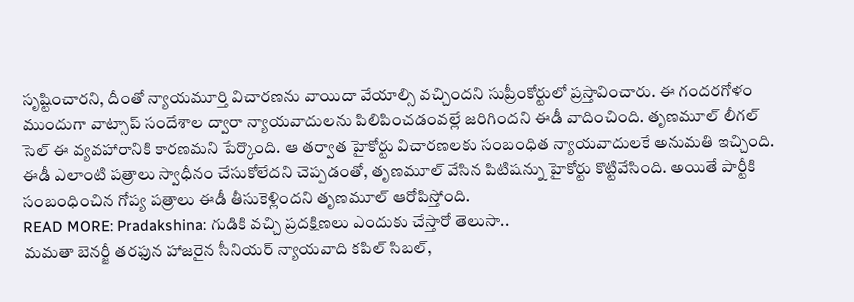సృష్టించారని, దీంతో న్యాయమూర్తి విచారణను వాయిదా వేయాల్సి వచ్చిందని సుప్రీంకోర్టులో ప్రస్తావించారు. ఈ గందరగోళం ముందుగా వాట్సాప్ సందేశాల ద్వారా న్యాయవాదులను పిలిపించడంవల్లే జరిగిందని ఈడీ వాదించింది. తృణమూల్ లీగల్ సెల్ ఈ వ్యవహారానికి కారణమని పేర్కొంది. ఆ తర్వాత హైకోర్టు విచారణలకు సంబంధిత న్యాయవాదులకే అనుమతి ఇచ్చింది. ఈడీ ఎలాంటి పత్రాలు స్వాధీనం చేసుకోలేదని చెప్పడంతో, తృణమూల్ వేసిన పిటిషన్ను హైకోర్టు కొట్టివేసింది. అయితే పార్టీకి సంబంధించిన గోప్య పత్రాలు ఈడీ తీసుకెళ్లిందని తృణమూల్ ఆరోపిస్తోంది.
READ MORE: Pradakshina: గుడికి వచ్చి ప్రదక్షిణలు ఎందుకు చేస్తారో తెలుసా..
మమతా బెనర్జీ తరఫున హాజరైన సీనియర్ న్యాయవాది కపిల్ సిబల్,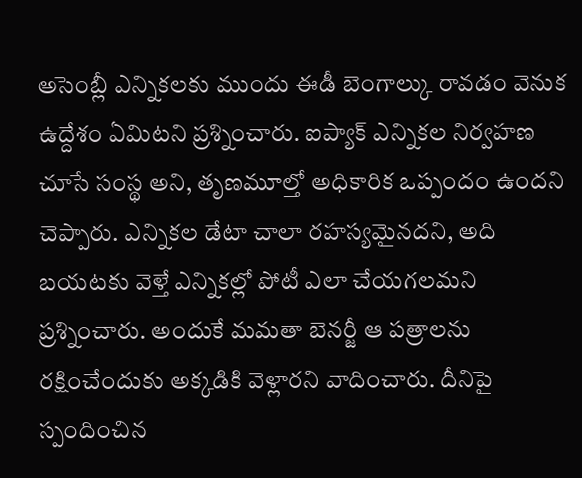అసెంబ్లీ ఎన్నికలకు ముందు ఈడీ బెంగాల్కు రావడం వెనుక ఉద్దేశం ఏమిటని ప్రశ్నించారు. ఐప్యాక్ ఎన్నికల నిర్వహణ చూసే సంస్థ అని, తృణమూల్తో అధికారిక ఒప్పందం ఉందని చెప్పారు. ఎన్నికల డేటా చాలా రహస్యమైనదని, అది బయటకు వెళ్తే ఎన్నికల్లో పోటీ ఎలా చేయగలమని ప్రశ్నించారు. అందుకే మమతా బెనర్జీ ఆ పత్రాలను రక్షించేందుకు అక్కడికి వెళ్లారని వాదించారు. దీనిపై స్పందించిన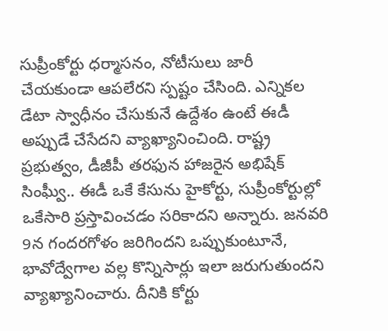సుప్రీంకోర్టు ధర్మాసనం, నోటీసులు జారీ చేయకుండా ఆపలేరని స్పష్టం చేసింది. ఎన్నికల డేటా స్వాధీనం చేసుకునే ఉద్దేశం ఉంటే ఈడీ అప్పుడే చేసేదని వ్యాఖ్యానించింది. రాష్ట్ర ప్రభుత్వం, డీజీపీ తరఫున హాజరైన అభిషేక్ సింఘ్వీ.. ఈడీ ఒకే కేసును హైకోర్టు, సుప్రీంకోర్టుల్లో ఒకేసారి ప్రస్తావించడం సరికాదని అన్నారు. జనవరి 9న గందరగోళం జరిగిందని ఒప్పుకుంటూనే, భావోద్వేగాల వల్ల కొన్నిసార్లు ఇలా జరుగుతుందని వ్యాఖ్యానించారు. దీనికి కోర్టు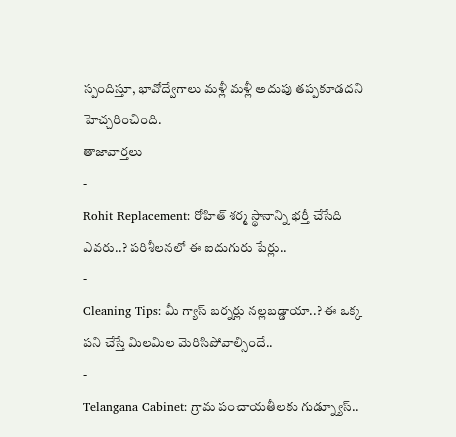స్పందిస్తూ, భావోద్వేగాలు మళ్లీ మళ్లీ అదుపు తప్పకూడదని హెచ్చరించింది.
తాజావార్తలు
-
Rohit Replacement: రోహిత్ శర్మ స్థానాన్ని భర్తీ చేసేది ఎవరు..? పరిశీలనలో ఈ ఐదుగురు పేర్లు..
-
Cleaning Tips: మీ గ్యాస్ బర్నర్లు నల్లబడ్డాయా..? ఈ ఒక్క పని చేస్తే మిలమిల మెరిసిపోవాల్సిందే..
-
Telangana Cabinet: గ్రామ పంచాయతీలకు గుడ్న్యూస్..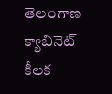తెలంగాణ క్యాబినెట్ కీలక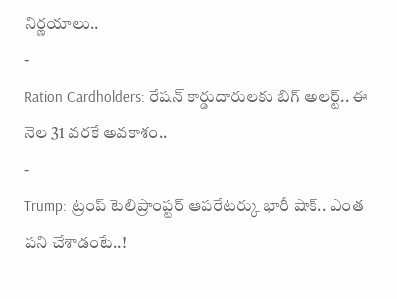నిర్ణయాలు..
-
Ration Cardholders: రేషన్ కార్డుదారులకు బిగ్ అలర్ట్.. ఈ నెల 31 వరకే అవకాశం..
-
Trump: ట్రంప్ టెలిప్రాంప్టర్ ఆపరేటర్కు భారీ షాక్.. ఎంత పని చేశాడంటే..!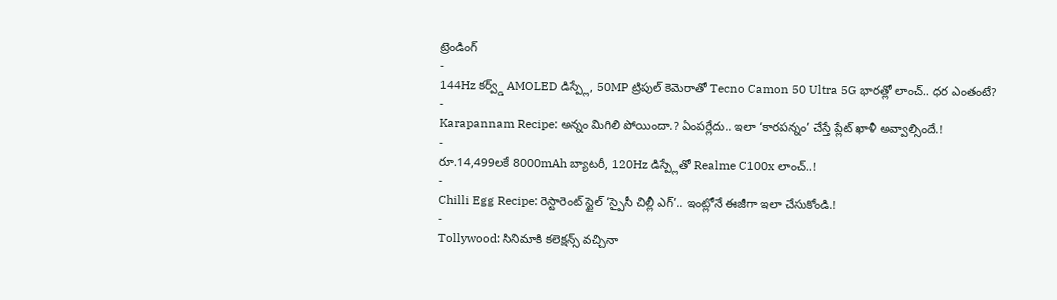ట్రెండింగ్
-
144Hz కర్వ్డ్ AMOLED డిస్ప్లే, 50MP ట్రిపుల్ కెమెరాతో Tecno Camon 50 Ultra 5G భారత్లో లాంచ్.. ధర ఎంతంటే?
-
Karapannam Recipe: అన్నం మిగిలి పోయిందా.? ఏంపర్లేదు.. ఇలా ‘కారపన్నం’ చేస్తే ప్లేట్ ఖాళీ అవ్వాల్సిందే.!
-
రూ.14,499లకే 8000mAh బ్యాటరీ, 120Hz డిస్ప్లేతో Realme C100x లాంచ్..!
-
Chilli Egg Recipe: రెస్టారెంట్ స్టైల్ ‘స్పైసీ చిల్లీ ఎగ్’.. ఇంట్లోనే ఈజీగా ఇలా చేసుకోండి.!
-
Tollywood: సినిమాకి కలెక్షన్స్ వచ్చినా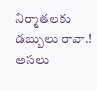నిర్మాతలకు డబ్బులు రావా.! అసలు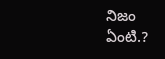నిజం ఏంటి.?